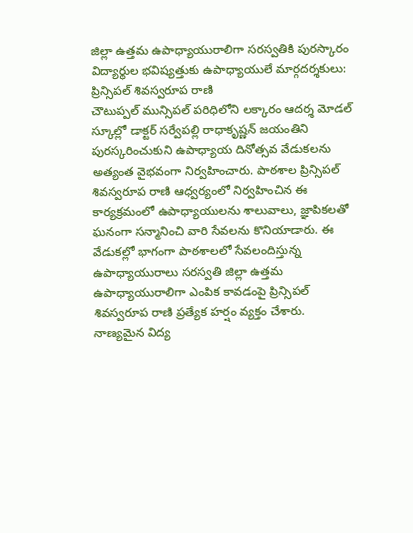జిల్లా ఉత్తమ ఉపాధ్యాయురాలిగా సరస్వతికి పురస్కారం
విద్యార్థుల భవిష్యత్తుకు ఉపాధ్యాయులే మార్గదర్శకులు: ప్రిన్సిపల్ శివస్వరూప రాణి
చౌటుప్పల్ మున్సిపల్ పరిధిలోని లక్కారం ఆదర్శ మోడల్ స్కూల్లో డాక్టర్ సర్వేపల్లి రాధాకృష్ణన్ జయంతిని పురస్కరించుకుని ఉపాధ్యాయ దినోత్సవ వేడుకలను అత్యంత వైభవంగా నిర్వహించారు. పాఠశాల ప్రిన్సిపల్ శివస్వరూప రాణి ఆధ్వర్యంలో నిర్వహించిన ఈ కార్యక్రమంలో ఉపాధ్యాయులను శాలువాలు, జ్ఞాపికలతో ఘనంగా సన్మానించి వారి సేవలను కొనియాడారు. ఈ వేడుకల్లో భాగంగా పాఠశాలలో సేవలందిస్తున్న ఉపాధ్యాయురాలు సరస్వతి జిల్లా ఉత్తమ ఉపాధ్యాయురాలిగా ఎంపిక కావడంపై ప్రిన్సిపల్ శివస్వరూప రాణి ప్రత్యేక హర్షం వ్యక్తం చేశారు. నాణ్యమైన విద్య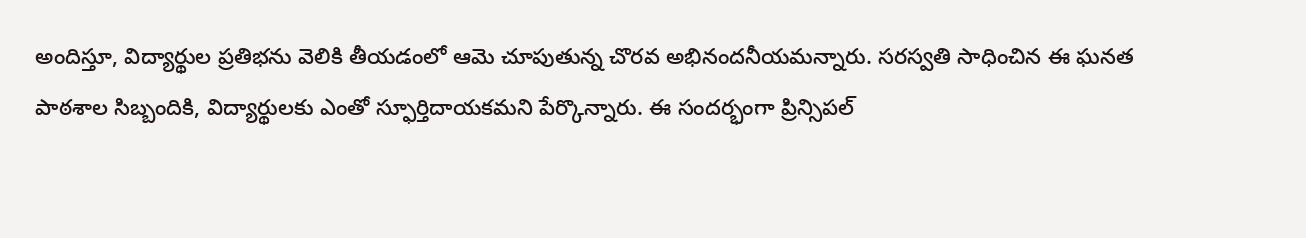అందిస్తూ, విద్యార్థుల ప్రతిభను వెలికి తీయడంలో ఆమె చూపుతున్న చొరవ అభినందనీయమన్నారు. సరస్వతి సాధించిన ఈ ఘనత పాఠశాల సిబ్బందికి, విద్యార్థులకు ఎంతో స్ఫూర్తిదాయకమని పేర్కొన్నారు. ఈ సందర్భంగా ప్రిన్సిపల్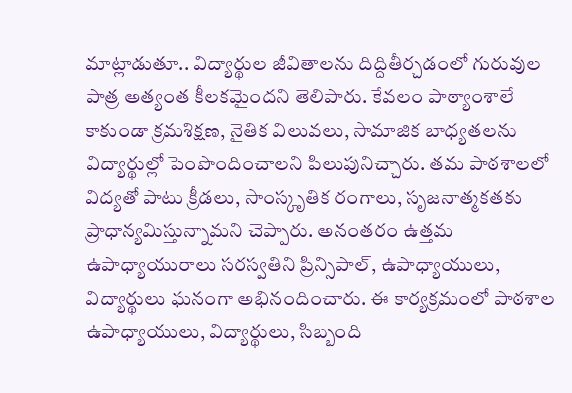మాట్లాడుతూ.. విద్యార్థుల జీవితాలను దిద్దితీర్చడంలో గురువుల పాత్ర అత్యంత కీలకమైందని తెలిపారు. కేవలం పాఠ్యాంశాలే కాకుండా క్రమశిక్షణ, నైతిక విలువలు, సామాజిక బాధ్యతలను విద్యార్థుల్లో పెంపొందించాలని పిలుపునిచ్చారు. తమ పాఠశాలలో విద్యతో పాటు క్రీడలు, సాంస్కృతిక రంగాలు, సృజనాత్మకతకు ప్రాధాన్యమిస్తున్నామని చెప్పారు. అనంతరం ఉత్తమ ఉపాధ్యాయురాలు సరస్వతిని ప్రిన్సిపాల్, ఉపాధ్యాయులు, విద్యార్థులు ఘనంగా అభినందించారు. ఈ కార్యక్రమంలో పాఠశాల ఉపాధ్యాయులు, విద్యార్థులు, సిబ్బంది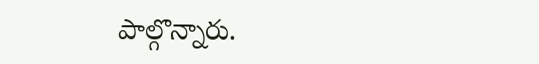పాల్గొన్నారు.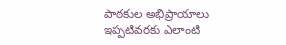పాఠకుల అభిప్రాయాలు
ఇప్పటివరకు ఎలాంటి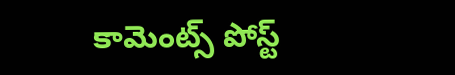కామెంట్స్ పోస్ట్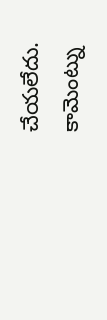చేయలేదు.
కామెంట్ను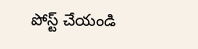పోస్ట్ చేయండి